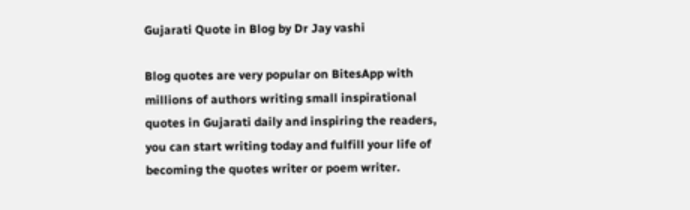Gujarati Quote in Blog by Dr Jay vashi

Blog quotes are very popular on BitesApp with millions of authors writing small inspirational quotes in Gujarati daily and inspiring the readers, you can start writing today and fulfill your life of becoming the quotes writer or poem writer.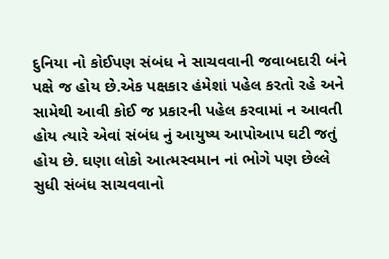દુનિયા નો કોઈપણ સંબંધ ને સાચવવાની જવાબદારી બંને પક્ષે જ હોય છે.એક પક્ષકાર હંમેશાં પહેલ કરતો રહે અને સામેથી આવી કોઈ જ પ્રકારની પહેલ કરવામાં ન આવતી હોય ત્યારે એવાં સંબંધ નું આયુષ્ય આપોઆપ ઘટી જતું હોય છે. ઘણા લોકો આત્મસ્વમાન નાં ભોગે પણ છેલ્લે સુધી સંબંધ સાચવવાનો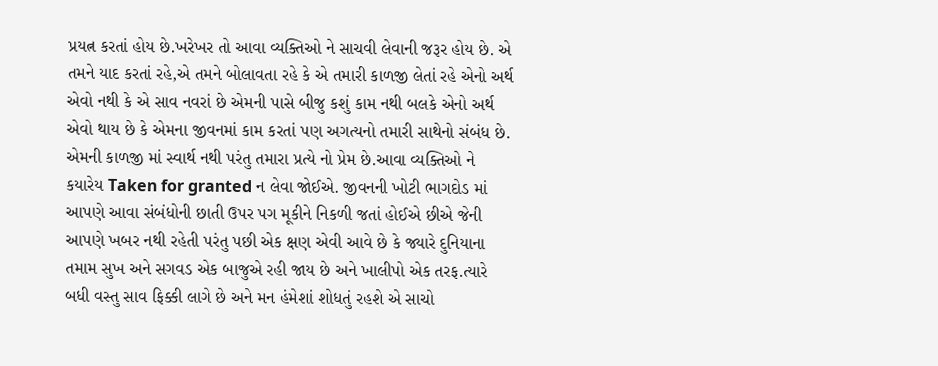પ્રયત્ન કરતાં હોય છે.ખરેખર તો આવા વ્યક્તિઓ ને સાચવી લેવાની જરૂર હોય છે. એ તમને યાદ કરતાં રહે,એ તમને બોલાવતા રહે કે એ તમારી કાળજી લેતાં રહે એનો અર્થ એવો નથી કે એ સાવ નવરાં છે એમની પાસે બીજુ કશું કામ નથી બલકે એનો અર્થ એવો થાય છે કે એમના જીવનમાં કામ કરતાં પણ અગત્યનો તમારી સાથેનો સંબંધ છે. એમની કાળજી માં સ્વાર્થ નથી પરંતુ તમારા પ્રત્યે નો પ્રેમ છે.આવા વ્યક્તિઓ ને કયારેય Taken for granted ન લેવા જોઈએ. જીવનની ખોટી ભાગદોડ માં આપણે આવા સંબંધોની છાતી ઉપર પગ મૂકીને નિકળી જતાં હોઈએ છીએ જેની આપણે ખબર નથી રહેતી પરંતુ પછી એક ક્ષણ એવી આવે છે કે જ્યારે દુનિયાના તમામ સુખ અને સગવડ એક બાજુએ રહી જાય છે અને ખાલીપો એક તરફ.ત્યારે બધી વસ્તુ સાવ ફિક્કી લાગે છે અને મન હંમેશાં શોધતું રહશે એ સાચો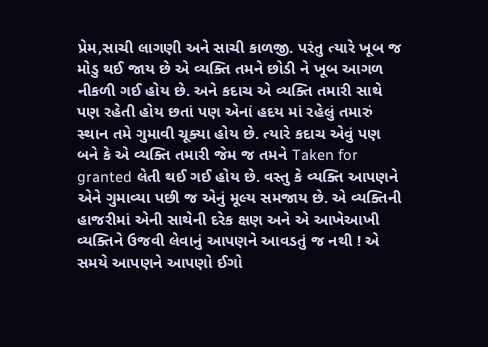પ્રેમ,સાચી લાગણી અને સાચી કાળજી. પરંતુ ત્યારે ખૂબ જ મોડુ થઈ જાય છે એ વ્યક્તિ તમને છોડી ને ખૂબ આગળ નીકળી ગઈ હોય છે. અને કદાચ એ વ્યક્તિ તમારી સાથે પણ રહેતી હોય છતાં પણ એનાં હદય માં રહેલું તમારું સ્થાન તમે ગુમાવી ચૂક્યા હોય છે. ત્યારે કદાચ એવું પણ બને કે એ વ્યક્તિ તમારી જેમ જ તમને Taken for granted લેતી થઈ ગઈ હોય છે. વસ્તુ કે વ્યક્તિ આપણને એને ગુમાવ્યા પછી જ એનું મૂલ્ય સમજાય છે. એ વ્યક્તિની હાજરીમાં એની સાથેની દરેક ક્ષણ અને એ આખેઆખી વ્યક્તિને ઉજવી લેવાનું આપણને આવડતું જ નથી ! એ સમયે આપણને આપણો ઈગો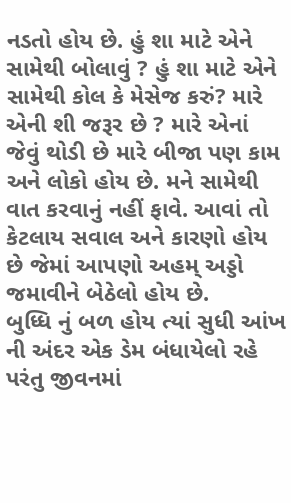નડતો હોય છે. હું શા માટે એને સામેથી બોલાવું ? હું શા માટે એને સામેથી કોલ કે મેસેજ કરું? મારે એની શી જરૂર છે ? મારે એનાં જેવું થોડી છે મારે બીજા પણ કામ અને લોકો હોય છે. મને સામેથી વાત કરવાનું નહીં ફાવે. આવાં તો કેટલાય સવાલ અને કારણો હોય છે જેમાં આપણો અહમ્ અડ્ડો જમાવીને બેઠેલો હોય છે.
બુધ્ધિ નું બળ હોય ત્યાં સુધી આંખ ની અંદર એક ડેમ બંધાયેલો રહે પરંતુ જીવનમાં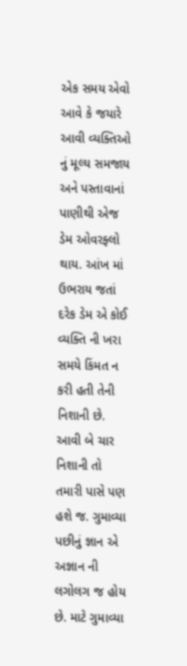એક સમય એવો આવે કે જયારે આવી વ્યક્તિઓ નું મૂલ્ય સમજાય અને પસ્તાવાનાં પાણીથી એજ ડેમ ઓવરફ્લો થાય. આંખ માં ઉભરાય જતાં દરેક ડેમ એ કોઈ વ્યક્તિ ની ખરા સમયે કિંમત ન કરી હતી તેની નિશાની છે. આવી બે ચાર નિશાની તો તમારી પાસે પણ હશે જ. ગુમાવ્યા પછીનું જ્ઞાન એ અજ્ઞાન ની લગોલગ જ હોય છે. માટે ગુમાવ્યા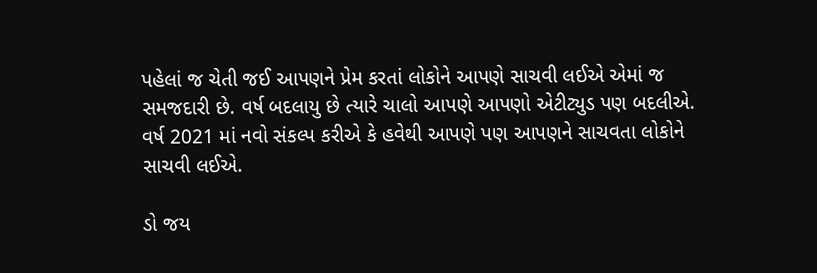પહેલાં જ ચેતી જઈ આપણને પ્રેમ કરતાં લોકોને આપણે સાચવી લઈએ એમાં જ સમજદારી છે. વર્ષ બદલાયુ છે ત્યારે ચાલો આપણે આપણો એટીટ્યુડ પણ બદલીએ. વર્ષ 2021 માં નવો સંકલ્પ કરીએ કે હવેથી આપણે પણ આપણને સાચવતા લોકોને સાચવી લઈએ.

ડો જય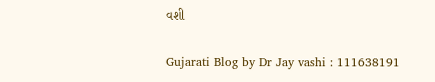વશી

Gujarati Blog by Dr Jay vashi : 111638191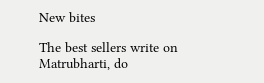New bites

The best sellers write on Matrubharti, do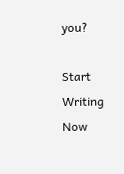you?

Start Writing Now